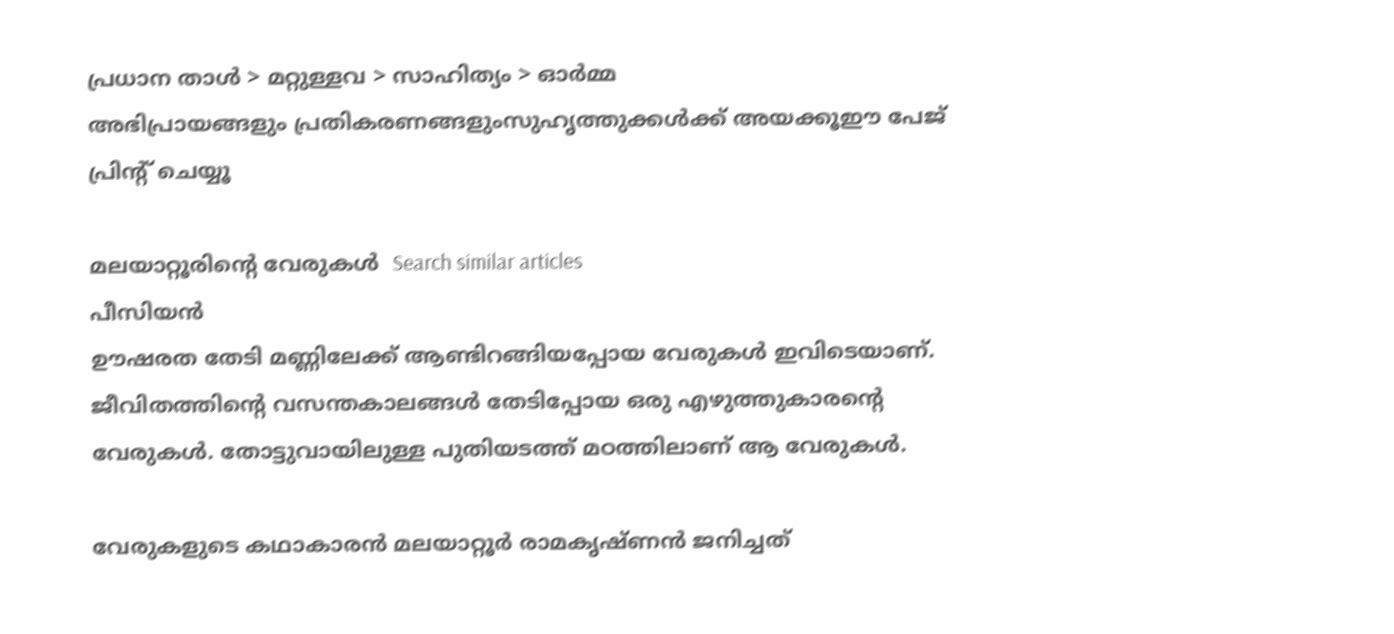പ്രധാന താള്‍ > മറ്റുള്ളവ > സാഹിത്യം > ഓര്‍മ്മ
അഭിപ്രായങ്ങളും പ്രതികരണങ്ങളുംസുഹൃത്തുക്കള്‍ക്ക് അയക്കൂഈ പേജ് പ്രിന്‍റ് ചെയ്യൂ

മലയാറ്റൂരിന്‍റെ വേരുകള്‍  Search similar articles
പീസിയന്‍
ഊഷരത തേടി മണ്ണിലേക്ക് ആണ്ടിറങ്ങിയപ്പോയ വേരുകള്‍ ഇവിടെയാണ്. ജീവിതത്തിന്‍റെ വസന്തകാലങ്ങള്‍ തേടിപ്പോയ ഒരു എഴുത്തുകാരന്‍റെ വേരുകള്‍. തോട്ടുവായിലുള്ള പുതിയടത്ത് മഠത്തിലാണ് ആ വേരുകള്‍.

വേരുകളുടെ കഥാകാരന്‍ മലയാറ്റൂര്‍ രാമകൃഷ്ണന്‍ ജനിച്ചത്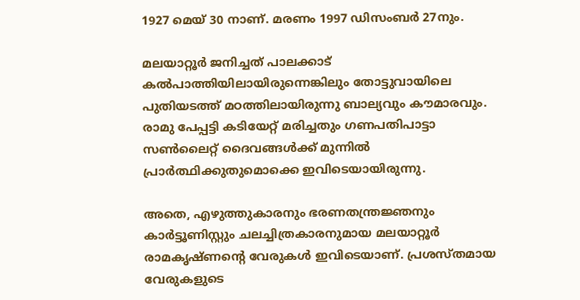1927 മെയ് 30 നാണ്. മരണം 1997 ഡിസംബര്‍ 27നും.

മലയാറ്റൂര്‍ ജനിച്ചത് പാലക്കാട് കല്‍പാത്തിയിലായിരുന്നെങ്കിലും തോട്ടുവായിലെ പുതിയടത്ത് മഠത്തിലായിരുന്നു ബാല്യവും കൗമാരവും. രാമു പേപ്പട്ടി കടിയേറ്റ് മരിച്ചതും ഗണപതിപാട്ടാ സണ്‍ലൈറ്റ് ദൈവങ്ങള്‍ക്ക് മുന്നില്‍ പ്രാര്‍ത്ഥിക്കുതുമൊക്കെ ഇവിടെയായിരുന്നു.

അതെ, എഴുത്തുകാരനും ഭരണതന്ത്രജ്ഞനും കാര്‍ട്ടൂണിസ്റ്റും ചലച്ചിത്രകാരനുമായ മലയാറ്റൂര്‍ രാമകൃഷ്ണന്‍റെ വേരുകള്‍ ഇവിടെയാണ്. പ്രശസ്തമായ വേരുകളുടെ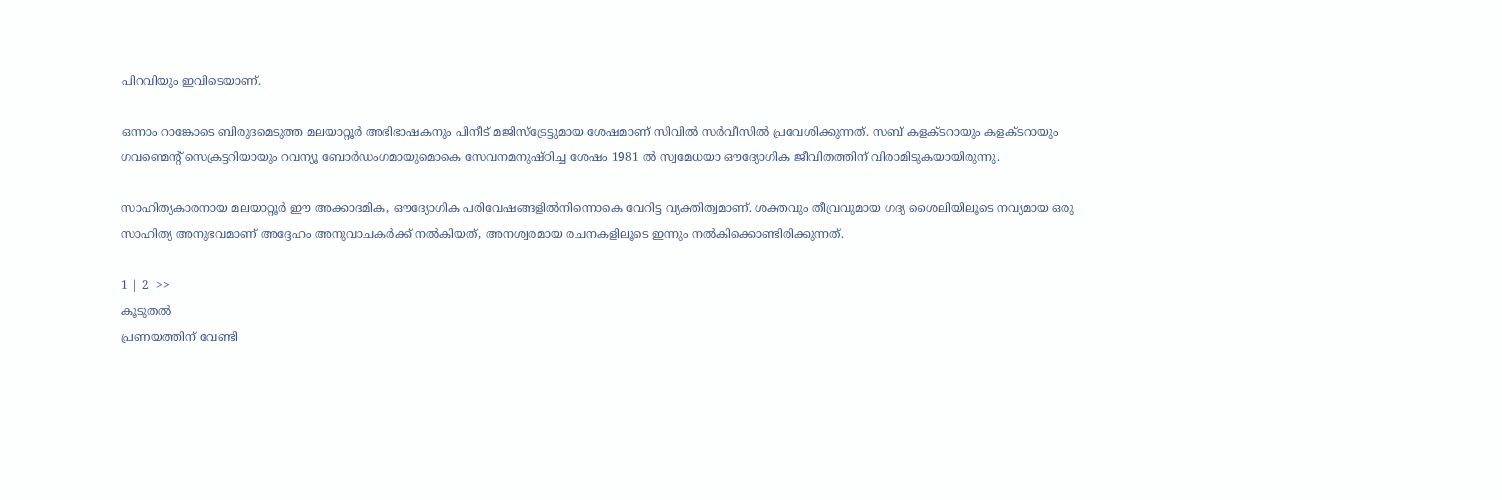പിറവിയും ഇവിടെയാണ്.

ഒന്നാം റാങ്കോടെ ബിരുദമെടുത്ത മലയാറ്റൂര്‍ അഭിഭാഷകനും പിനീട് മജിസ്ട്രേട്ടുമായ ശേഷമാണ് സിവില്‍ സര്‍വീസില്‍ പ്രവേശിക്കുന്നത്. സബ് കളക്ടറായും കളക്ടറായും ഗവണ്മെന്‍റ് സെക്രട്ടറിയായും റവന്യൂ ബോര്‍ഡംഗമായുമൊകെ സേവനമനുഷ്ഠിച്ച ശേഷം 1981 ല്‍ സ്വമേധയാ ഔദ്യോഗിക ജീവിതത്തിന് വിരാമിടുകയായിരുന്നു.

സാഹിത്യകാരനായ മലയാറ്റൂര്‍ ഈ അക്കാദമിക, ഔദ്യോഗിക പരിവേഷങ്ങളില്‍നിന്നൊകെ വേറിട്ട വ്യക്തിത്വമാണ്. ശക്തവും തീവ്രവുമായ ഗദ്യ ശൈലിയിലൂടെ നവ്യമായ ഒരു സാഹിത്യ അനുഭവമാണ് അദ്ദേഹം അനുവാചകര്‍ക്ക് നല്‍കിയത്, അനശ്വരമായ രചനകളിലൂടെ ഇന്നും നല്‍കിക്കൊണ്ടിരിക്കുന്നത്.

1 | 2  >>
കൂടുതല്‍
പ്രണയത്തിന് വേണ്ടി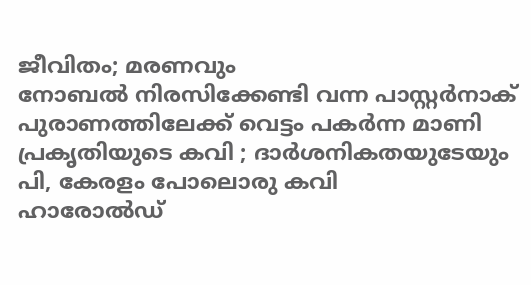ജീവിതം; മരണവും
നോബല്‍ നിരസിക്കേണ്ടി വന്ന പാസ്റ്റര്‍നാക്
പുരാണത്തിലേക്ക് വെട്ടം പകര്‍ന്ന മാണി
പ്രകൃതിയുടെ കവി ; ദാര്‍ശനികതയുടേയും
പി, കേരളം പോലൊരു കവി
ഹാരോല്‍ഡ്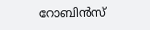റോബിന്‍സ്